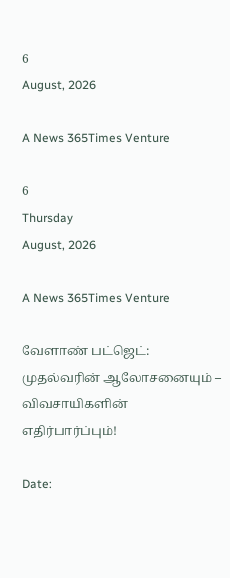6
August, 2026

A News 365Times Venture

6
Thursday
August, 2026

A News 365Times Venture

வேளாண் பட்ஜெட்: முதல்வரின் ஆலோசனையும் – விவசாயிகளின் எதிர்பார்ப்பும்!

Date: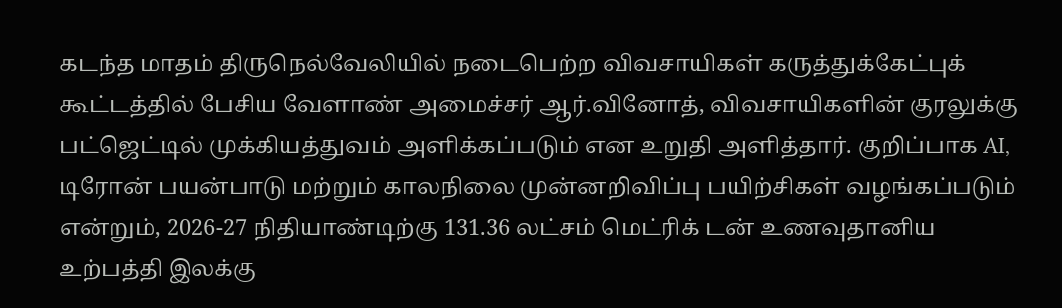கடந்த மாதம் திருநெல்வேலியில் நடைபெற்ற விவசாயிகள் கருத்துக்கேட்புக் கூட்டத்தில் பேசிய வேளாண் அமைச்சர் ஆர்.வினோத், விவசாயிகளின் குரலுக்கு பட்ஜெட்டில் முக்கியத்துவம் அளிக்கப்படும் என உறுதி அளித்தார். குறிப்பாக AI, டிரோன் பயன்பாடு மற்றும் காலநிலை முன்னறிவிப்பு பயிற்சிகள் வழங்கப்படும் என்றும், 2026-27 நிதியாண்டிற்கு 131.36 லட்சம் மெட்ரிக் டன் உணவுதானிய உற்பத்தி இலக்கு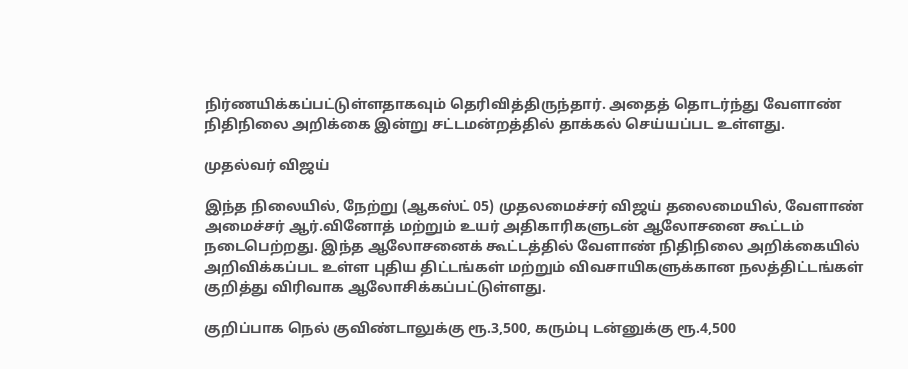நிர்ணயிக்கப்பட்டுள்ளதாகவும் தெரிவித்திருந்தார். அதைத் தொடர்ந்து வேளாண் நிதிநிலை அறிக்கை இன்று சட்டமன்றத்தில் தாக்கல் செய்யப்பட உள்ளது.

முதல்வர் விஜய்

இந்த நிலையில், நேற்று (ஆகஸ்ட் 05) முதலமைச்சர் விஜய் தலைமையில், வேளாண் அமைச்சர் ஆர்.வினோத் மற்றும் உயர் அதிகாரிகளுடன் ஆலோசனை கூட்டம் நடைபெற்றது. இந்த ஆலோசனைக் கூட்டத்தில் வேளாண் நிதிநிலை அறிக்கையில் அறிவிக்கப்பட உள்ள புதிய திட்டங்கள் மற்றும் விவசாயிகளுக்கான நலத்திட்டங்கள் குறித்து விரிவாக ஆலோசிக்கப்பட்டுள்ளது.

குறிப்பாக நெல் குவிண்டாலுக்கு ரூ.3,500, கரும்பு டன்னுக்கு ரூ.4,500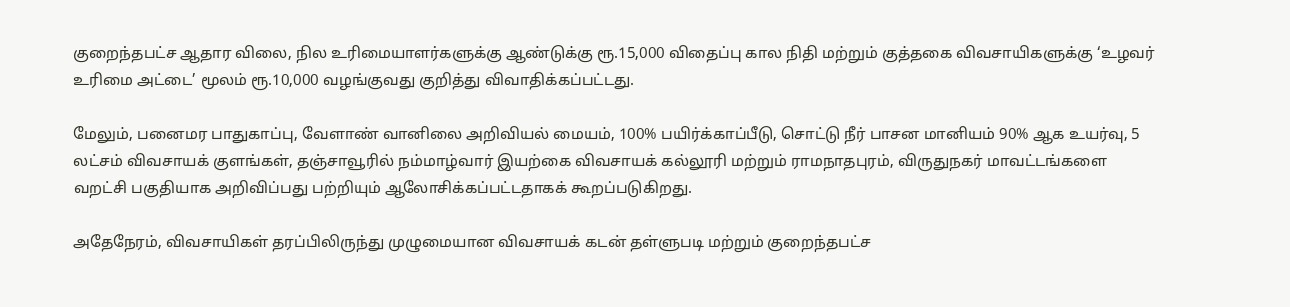குறைந்தபட்ச ஆதார விலை, நில உரிமையாளர்களுக்கு ஆண்டுக்கு ரூ.15,000 விதைப்பு கால நிதி மற்றும் குத்தகை விவசாயிகளுக்கு ‘உழவர் உரிமை அட்டை’ மூலம் ரூ.10,000 வழங்குவது குறித்து விவாதிக்கப்பட்டது.

மேலும், பனைமர பாதுகாப்பு, வேளாண் வானிலை அறிவியல் மையம், 100% பயிர்க்காப்பீடு, சொட்டு நீர் பாசன மானியம் 90% ஆக உயர்வு, 5 லட்சம் விவசாயக் குளங்கள், தஞ்சாவூரில் நம்மாழ்வார் இயற்கை விவசாயக் கல்லூரி மற்றும் ராமநாதபுரம், விருதுநகர் மாவட்டங்களை வறட்சி பகுதியாக அறிவிப்பது பற்றியும் ஆலோசிக்கப்பட்டதாகக் கூறப்படுகிறது.

அதேநேரம், விவசாயிகள் தரப்பிலிருந்து முழுமையான விவசாயக் கடன் தள்ளுபடி மற்றும் குறைந்தபட்ச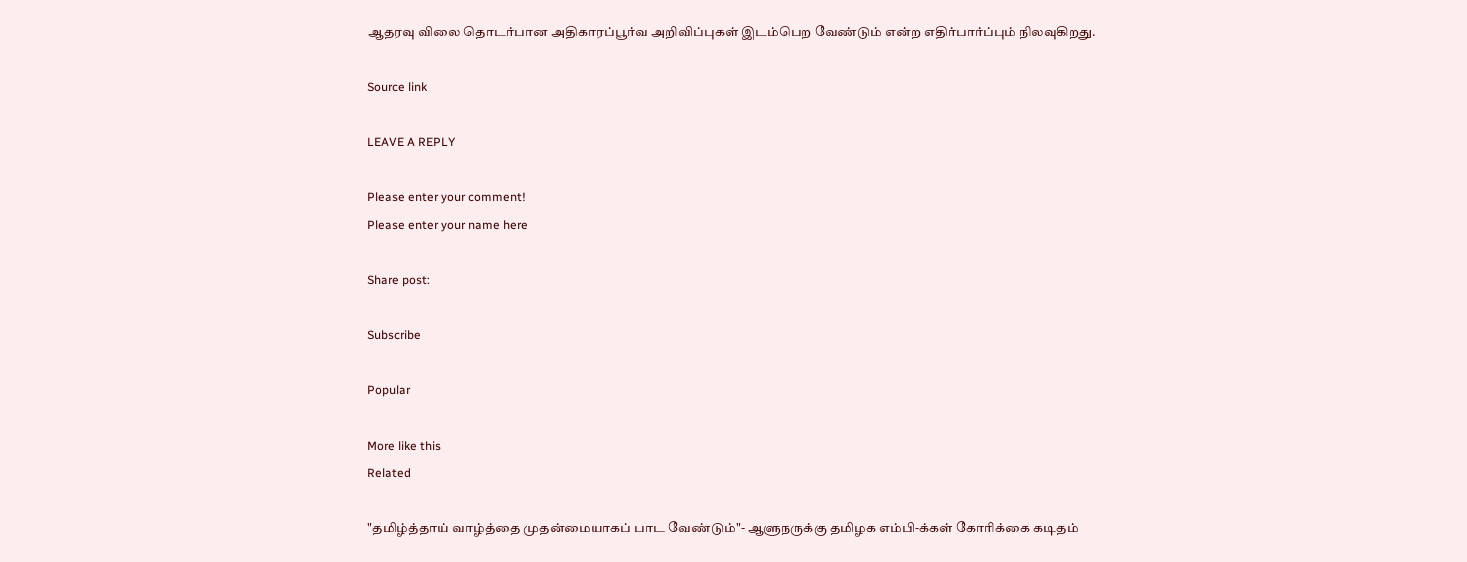ஆதரவு விலை தொடர்பான அதிகாரப்பூர்வ அறிவிப்புகள் இடம்பெற வேண்டும் என்ற எதிர்பார்ப்பும் நிலவுகிறது.

Source link

LEAVE A REPLY

Please enter your comment!
Please enter your name here

Share post:

Subscribe

Popular

More like this
Related

"தமிழ்த்தாய் வாழ்த்தை முதன்மையாகப் பாட வேண்டும்"- ஆளுநருக்கு தமிழக எம்பி-க்கள் கோரிக்கை கடிதம்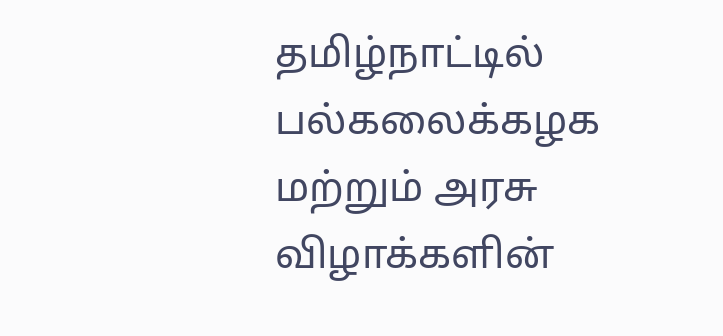தமிழ்நாட்டில் பல்கலைக்கழக மற்றும் அரசு விழாக்களின்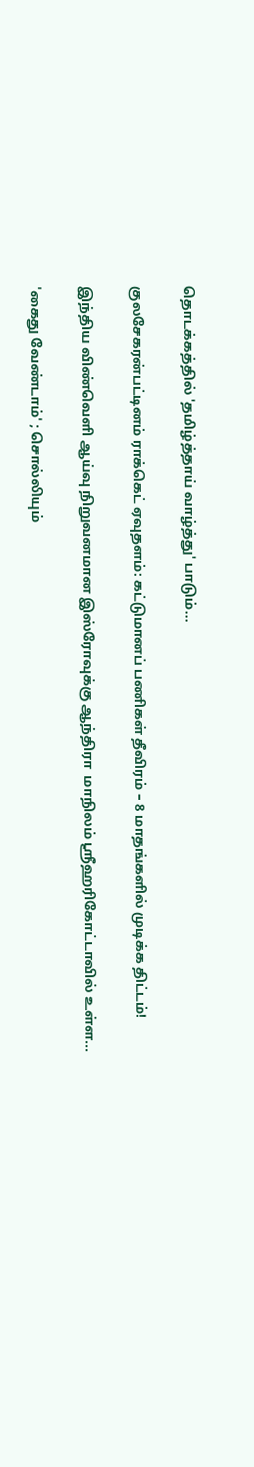தொடக்கத்தில் 'தமிழ்த்தாய் வாழ்த்து' பாடும்...

குலசேகரன்பட்டினம் ராக்கெட் ஏவுதளம்: கட்டுமானப் பணிகள் தீவிரம் – 8 மாதங்களில் முடிக்க திட்டம்!

இந்திய விண்வெளி ஆய்வு நிறுவனமான இஸ்ரோவுக்கு ஆந்திரா  மாநிலம் ஸ்ரீஹரிகோட்டாவில் உள்ள...

'கைது வேண்டாம்' ; சொல்லியும்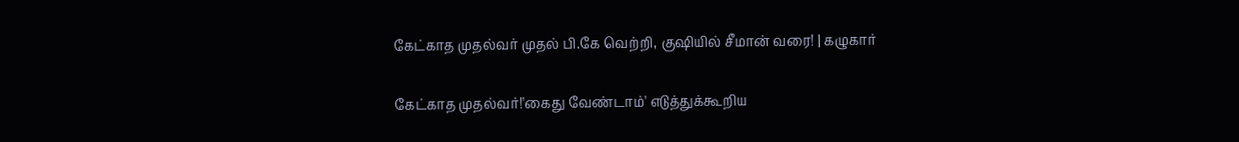கேட்காத முதல்வர் முதல் பி.கே வெற்றி, குஷியில் சீமான் வரை! | கழுகார்

கேட்காத முதல்வர்!'கைது வேண்டாம்' எடுத்துக்கூறிய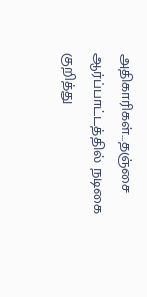அதிகாரிகள்...தஞ்சை ஆர்ப்பாட்டத்தில் நடிகை குறித்து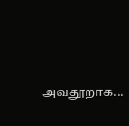அவதூறாக...